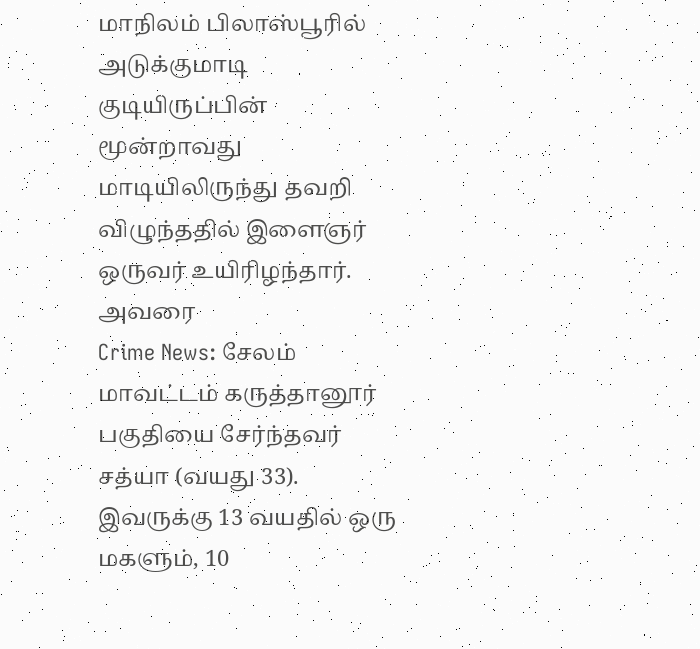மாநிலம் பிலாஸ்பூரில் அடுக்குமாடி குடியிருப்பின் மூன்றாவது மாடியிலிருந்து தவறி விழுந்ததில் இளைஞர் ஒருவர் உயிரிழந்தார். அவரை
Crime News: சேலம் மாவட்டம் கருத்தானூர் பகுதியை சேர்ந்தவர் சத்யா (வயது 33). இவருக்கு 13 வயதில் ஒரு மகளும், 10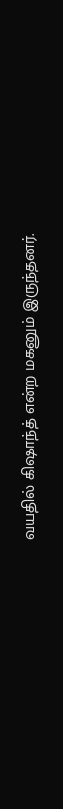வயதில் கிஷாந்த் என்ற மகனும் இருந்தனர்.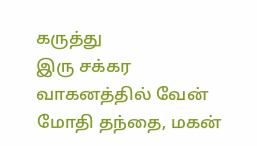கருத்து
இரு சக்கர வாகனத்தில் வேன் மோதி தந்தை, மகன்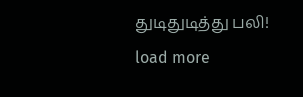துடிதுடித்து பலி!
load more